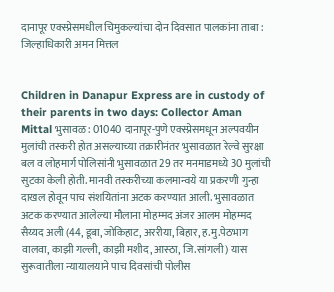दानापूर एक्स्प्रेसमधील चिमुकल्यांचा दोन दिवसात पालकांना ताबा : जिल्हाधिकारी अमन मित्तल


Children in Danapur Express are in custody of their parents in two days: Collector Aman Mittal भुसावळ : 01040 दानापूर-पुणे एक्स्प्रेसमधून अल्पवयीन मुलांची तस्करी होत असल्याच्या तक्रारीनंतर भुसावळात रेल्वे सुरक्षा बल व लोहमार्ग पोलिसांनी भुसावळात 29 तर मनमाडमध्ये 30 मुलांची सुटका केली होती. मानवी तस्करीच्या कलमान्वये या प्रकरणी गुन्हा दाखल होवून पाच संशयितांना अटक करण्यात आली. भुसावळात अटक करण्यात आलेल्या मौलाना मोहम्मद अंजर आलम मोहम्मद सैय्यद अली (44, डूबा, जोकिहाट, अररीया, बिहार, ह.मु.पेठभाग वालवा, काझी गल्ली, काझी मशीद, आस्ठा, जि.सांगली) यास सुरूवातीला न्यायालयाने पाच दिवसांची पोलीस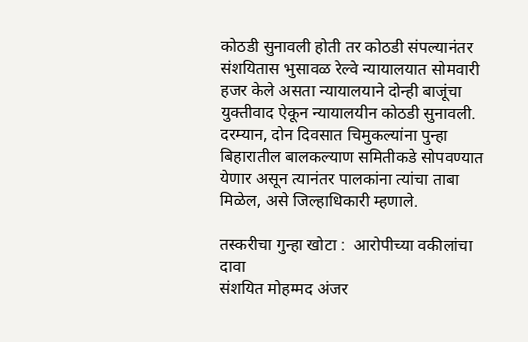कोठडी सुनावली होती तर कोठडी संपल्यानंतर संशयितास भुसावळ रेल्वे न्यायालयात सोमवारी हजर केले असता न्यायालयाने दोन्ही बाजूंचा युक्तीवाद ऐकून न्यायालयीन कोठडी सुनावली. दरम्यान, दोन दिवसात चिमुकल्यांना पुन्हा बिहारातील बालकल्याण समितीकडे सोपवण्यात येणार असून त्यानंतर पालकांना त्यांचा ताबा मिळेल, असे जिल्हाधिकारी म्हणाले.

तस्करीचा गुन्हा खोटा :  आरोपीच्या वकीलांचा दावा
संशयित मोहम्मद अंजर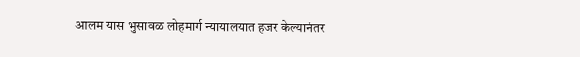आलम यास भुसावळ लोहमार्ग न्यायालयात हजर केल्यानंतर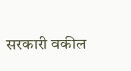सरकारी वकील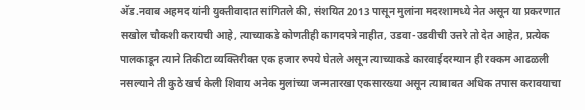अ‍ॅड.नवाब अहमद यांनी युक्तीवादात सांगितले की, संशयित 2013 पासून मुलांना मदरशामध्ये नेत असून या प्रकरणात सखोल चौकशी करायची आहे, त्याच्याकडे कोणतीही कागदपत्रे नाहीत, उडवा-उडवीची उत्तरे तो देत आहेत, प्रत्येक पालकाडून त्याने तिकीटा व्यक्तिरीक्त एक हजार रुपये घेतले असून त्याच्याकडे कारवाईदरम्यान ही रक्कम आढळली नसल्याने ती कुठे खर्च केली शिवाय अनेक मुलांच्या जन्मतारखा एकसारख्या असून त्याबाबत अधिक तपास करावयाचा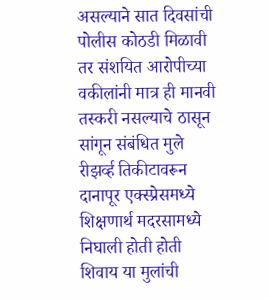असल्याने सात दिवसांची पोलीस कोठडी मिळावी तर संशयित आरोपीच्या वकीलांनी मात्र ही मानवी तस्करी नसल्याचे ठासून सांगून संबंधित मुले रीझर्व्ह तिकीटावरून दानापूर एक्स्प्रेसमध्ये शिक्षणार्थ मदरसामध्ये निघाली होती होती शिवाय या मुलांची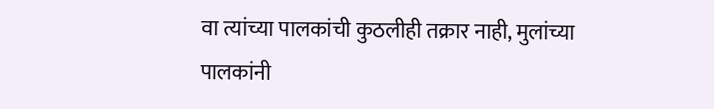वा त्यांच्या पालकांची कुठलीही तक्रार नाही, मुलांच्या पालकांनी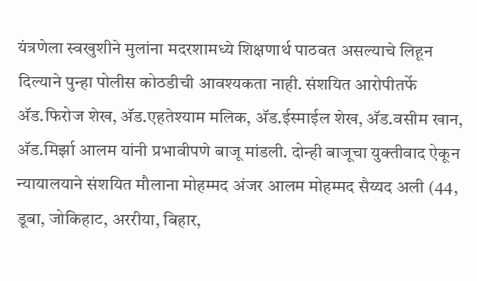यंत्रणेला स्वखुशीने मुलांना मदरशामध्ये शिक्षणार्थ पाठवत असल्याचे लिहून दिल्याने पुन्हा पोलीस कोठडीची आवश्यकता नाही. संशयित आरोपीतर्फे अ‍ॅड.फिरोज शेख, अ‍ॅड.एहतेश्याम मलिक, अ‍ॅड.ईस्माईल शेख, अ‍ॅड.वसीम खान, अ‍ॅड.मिर्झा आलम यांनी प्रभावीपणे बाजू मांडली. दोन्ही बाजूचा युक्तीवाद ऐकून न्यायालयाने संशयित मौलाना मोहम्मद अंजर आलम मोहम्मद सैय्यद अली (44, डूबा, जोकिहाट, अररीया, बिहार,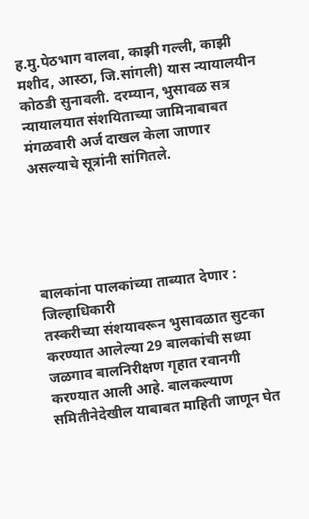ह.मु.पेठभाग वालवा, काझी गल्ली, काझी मशीद, आस्ठा, जि.सांगली) यास न्यायालयीन कोठडी सुनावली. दरम्यान, भुसावळ सत्र न्यायालयात संशयिताच्या जामिनाबाबत मंगळवारी अर्ज दाखल केला जाणार असल्याचे सूत्रांनी सांगितले.





बालकांना पालकांच्या ताब्यात देणार : जिल्हाधिकारी
तस्करीच्या संशयावरून भुसावळात सुटका करण्यात आलेल्या 29 बालकांची सध्या जळगाव बालनिरीक्षण गृहात रवानगी करण्यात आली आहे. बालकल्याण समितीनेदेखील याबाबत माहिती जाणून घेत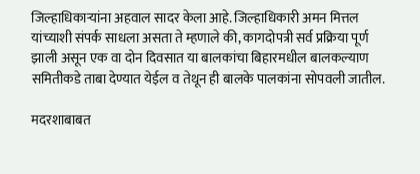जिल्हाधिकार्‍यांना अहवाल सादर केला आहे. जिल्हाधिकारी अमन मित्तल यांच्याशी संपर्क साधला असता ते म्हणाले की, कागदोपत्री सर्व प्रक्रिया पूर्ण झाली असून एक वा दोन दिवसात या बालकांचा बिहारमधील बालकल्याण समितीकडे ताबा देण्यात येईल व तेथून ही बालके पालकांना सोपवली जातील.

मदरशाबाबत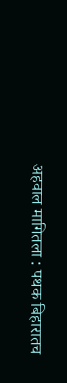अहवाल मागितला : पथक बिहारातच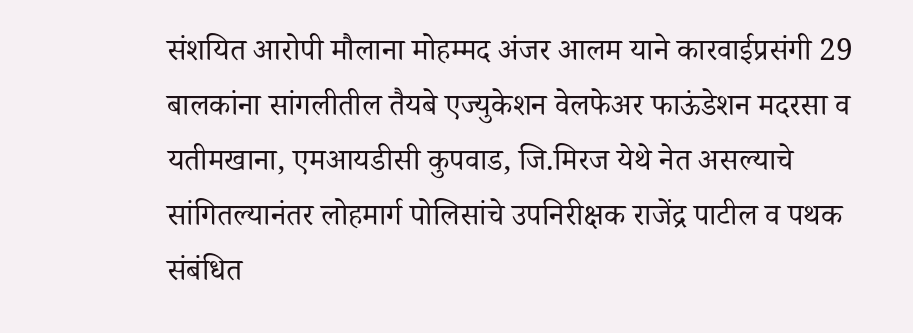संशयित आरोपी मौलाना मोहम्मद अंजर आलम याने कारवाईप्रसंगी 29 बालकांना सांगलीतील तैयबे एज्युकेशन वेलफेअर फाऊंडेशन मदरसा व यतीमखाना, एमआयडीसी कुपवाड, जि.मिरज येथे नेत असल्याचे सांगितल्यानंतर लोहमार्ग पोलिसांचे उपनिरीक्षक राजेंद्र पाटील व पथक संबंधित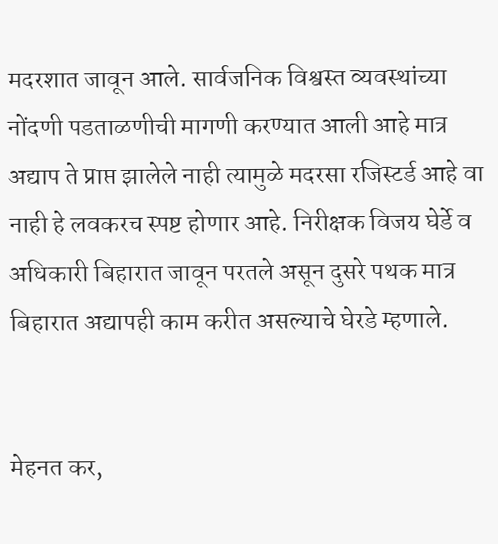मदरशात जावून आले. सार्वजनिक विश्वस्त व्यवस्थांच्या नोंदणी पडताळणीची मागणी करण्यात आली आहे मात्र अद्याप ते प्राप्त झालेले नाही त्यामुळे मदरसा रजिस्टर्ड आहे वा नाही हे लवकरच स्पष्ट होणार आहे. निरीक्षक विजय घेर्डे व अधिकारी बिहारात जावून परतले असून दुसरे पथक मात्र बिहारात अद्यापही काम करीत असल्याचे घेरडे म्हणाले.


मेहनत कर,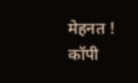मेहनत ! कॉपी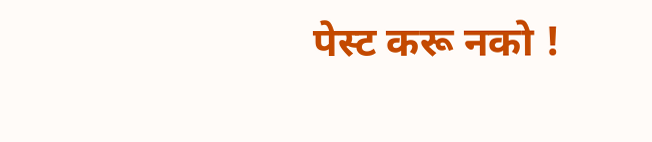पेस्ट करू नको !